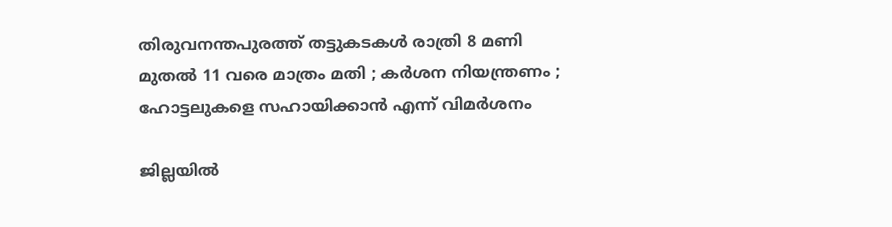തിരുവനന്തപുരത്ത് തട്ടുകടകള്‍ രാത്രി 8 മണി മുതല്‍ 11 വരെ മാത്രം മതി ; കര്‍ശന നിയന്ത്രണം ; ഹോട്ടലുകളെ സഹായിക്കാന്‍ എന്ന് വിമര്‍ശനം

ജില്ലയില്‍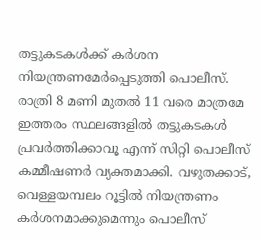തട്ടുകടകള്‍ക്ക് കര്‍ശന നിയന്ത്രണമേര്‍പ്പെടുത്തി പൊലീസ്. രാത്രി 8 മണി മുതല്‍ 11 വരെ മാത്രമേ ഇത്തരം സ്ഥലങ്ങളില്‍ തട്ടുകടകള്‍ പ്രവര്‍ത്തിക്കാവൂ എന്ന് സിറ്റി പൊലീസ് കമ്മീഷണര്‍ വ്യക്തമാക്കി. വഴുതക്കാട്, വെള്ളയമ്പലം റൂട്ടില്‍ നിയന്ത്രണം കര്‍ശനമാക്കുമെന്നും പൊലീസ്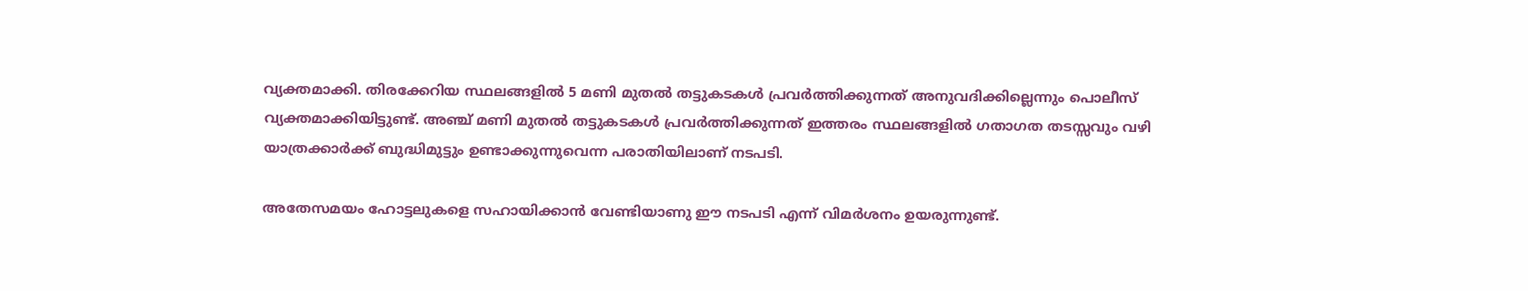വ്യക്തമാക്കി. തിരക്കേറിയ സ്ഥലങ്ങളില്‍ 5 മണി മുതല്‍ തട്ടുകടകള്‍ പ്രവര്‍ത്തിക്കുന്നത് അനുവദിക്കില്ലെന്നും പൊലീസ് വ്യക്തമാക്കിയിട്ടുണ്ട്. അഞ്ച് മണി മുതല്‍ തട്ടുകടകള്‍ പ്രവര്‍ത്തിക്കുന്നത് ഇത്തരം സ്ഥലങ്ങളില്‍ ഗതാഗത തടസ്സവും വഴി യാത്രക്കാര്‍ക്ക് ബുദ്ധിമുട്ടും ഉണ്ടാക്കുന്നുവെന്ന പരാതിയിലാണ് നടപടി.

അതേസമയം ഹോട്ടലുകളെ സഹായിക്കാന്‍ വേണ്ടിയാണു ഈ നടപടി എന്ന് വിമര്‍ശനം ഉയരുന്നുണ്ട്.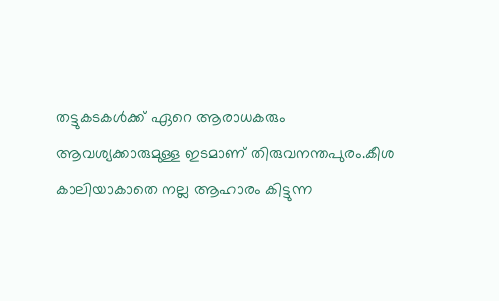തട്ടുകടകള്‍ക്ക് ഏറെ ആരാധകരും ആവശ്യക്കാരുമുള്ള ഇടമാണ് തിരുവനന്തപുരം.കീശ കാലിയാകാതെ നല്ല ആഹാരം കിട്ടുന്ന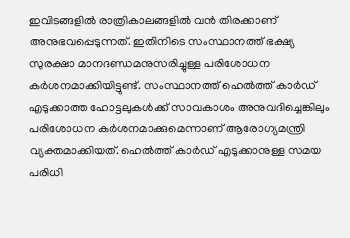ഇവിടങ്ങളില്‍ രാത്രികാലങ്ങളില്‍ വന്‍ തിരക്കാണ് അനുഭവപ്പെടുന്നത്. ഇതിനിടെ സംസ്ഥാനത്ത് ഭക്ഷ്യ സുരക്ഷാ മാനദണ്ഡമനുസരിച്ചുള്ള പരിശോധന കര്‍ശനമാക്കിയിട്ടുണ്ട്. സംസ്ഥാനത്ത് ഹെല്‍ത്ത് കാര്‍ഡ് എടുക്കാത്ത ഹോട്ടലുകള്‍ക്ക് സാവകാശം അനുവദിച്ചെങ്കിലും പരിശോധന കര്‍ശനമാക്കുമെന്നാണ് ആരോഗ്യമന്ത്രി വ്യക്തമാക്കിയത്. ഹെല്‍ത്ത് കാര്‍ഡ് എടുക്കാനുള്ള സമയ പരിധി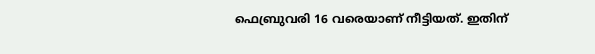ഫെബ്രുവരി 16 വരെയാണ് നീട്ടിയത്. ഇതിന്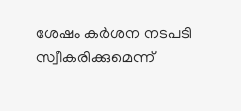ശേഷം കര്‍ശന നടപടി സ്വീകരിക്കുമെന്ന്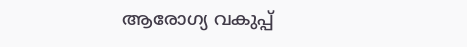ആരോഗ്യ വകുപ്പ്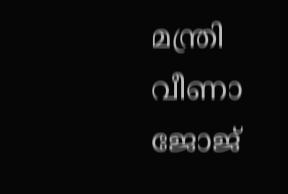മന്ത്രി വീണാ ജോജ്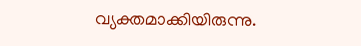വ്യക്തമാക്കിയിരുന്നു.